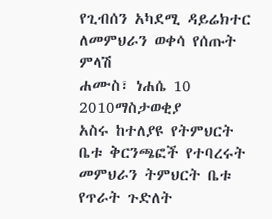የጊብሰን አካደሚ ዳይሬክተር ለመምህራን ወቀሳ የሰጡት ምላሽ
ሐሙስ፣ ነሐሴ 10 2010ማስታወቂያ
አስሩ ከተለያዩ የትምህርት ቤቱ ቅርንጫፎች የተባረሩት መምህራን ትምህርት ቤቱ የጥራት ጉድለት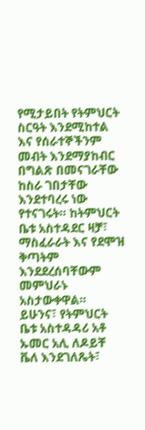የሚታይበት የትምህርት ስርዓት እንደሚከተል እና የሰራተኞችንም መብት እንደማያከብር በግልጽ በመናገራቸው ከስራ ገበታቸው እንደተባረሩ ነው የተናገሩት። ከትምህርት ቤቱ አስተዳደር ዛቻ፣ ማስፈራራት እና የደሞዝ ቅጣትም እንደደረሰባቸውም መምህራኑ አስታውቀዋል። ይሁንና፣ የትምህርት ቤቱ አስተዳዳሪ አቶ ኡመር አሊ ለዶይቸ ቬለ እንደገለጼት፣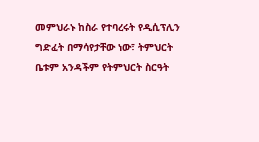መምህራኑ ከስራ የተባረሩት የዲሲፕሊን ግድፈት በማሳየታቸው ነው፣ ትምህርት ቤቱም አንዳችም የትምህርት ስርዓት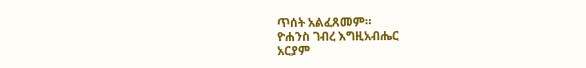ጥሰት አልፈጸመም።
ዮሐንስ ገብረ እግዚአብሔር
አርያም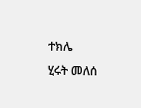ተክሌ
ሂሩት መለሰ